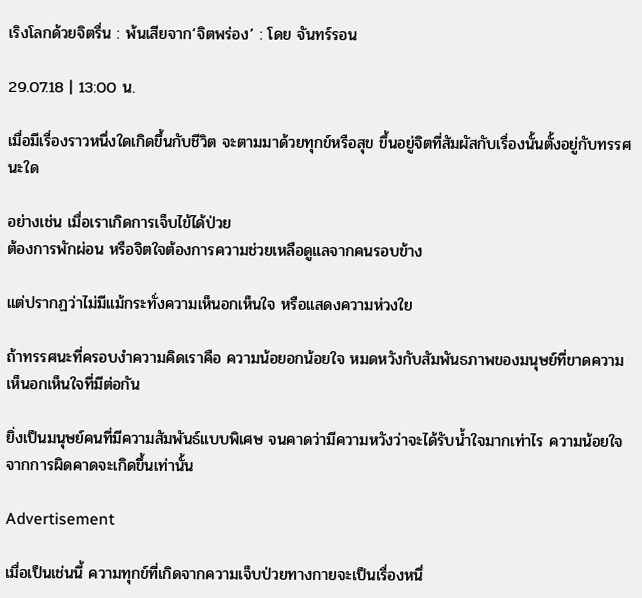เริงโลกด้วยจิตรื่น : พ้นเสียจาก‘จิตพร่อง’ : โดย จันทร์รอน

29.07.18 | 13:00 น.

เมื่อมีเรื่องราวหนึ่งใดเกิดขึ้นกับชีวิต จะตามมาด้วยทุกข์หรือสุข ขึ้นอยู่จิตที่สัมผัสกับเรื่องนั้นตั้งอยู่กับทรรศนะใด

อย่างเช่น เมื่อเราเกิดการเจ็บไข้ได้ป่วย
ต้องการพักผ่อน หรือจิตใจต้องการความช่วยเหลือดูแลจากคนรอบข้าง

แต่ปรากฏว่าไม่มีแม้กระทั่งความเห็นอกเห็นใจ หรือแสดงความห่วงใย

ถ้าทรรศนะที่ครอบงำความคิดเราคือ ความน้อยอกน้อยใจ หมดหวังกับสัมพันธภาพของมนุษย์ที่ขาดความเห็นอกเห็นใจที่มีต่อกัน

ยิ่งเป็นมนุษย์คนที่มีความสัมพันธ์แบบพิเศษ จนคาดว่ามีความหวังว่าจะได้รับน้ำใจมากเท่าไร ความน้อยใจจากการผิดคาดจะเกิดขึ้นเท่านั้น

Advertisement

เมื่อเป็นเช่นนี้ ความทุกข์ที่เกิดจากความเจ็บป่วยทางกายจะเป็นเรื่องหนึ่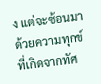ง แต่จะซ้อนมาด้วยความทุกข์ที่เกิดจากทัศ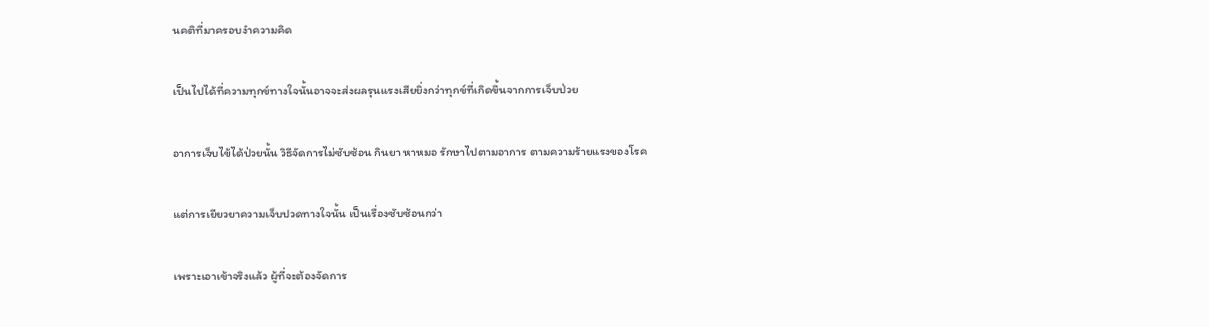นคติที่มาครอบงำความคิด

เป็นไปได้ที่ความทุกข์ทางใจนั้นอาจจะส่งผลรุนแรงเสียยิ่งกว่าทุกข์ที่เกิดขึ้นจากการเจ็บป่วย

อาการเจ็บไข้ได้ป่วยนั้น วิธีจัดการไม่ซับซ้อน กินยา หาหมอ รักษาไปตามอาการ ตามความร้ายแรงของโรค

แต่การเยียวยาความเจ็บปวดทางใจนั้น เป็นเรื่องซับซ้อนกว่า

เพราะเอาเข้าจริงแล้ว ผู้ที่จะต้องจัดการ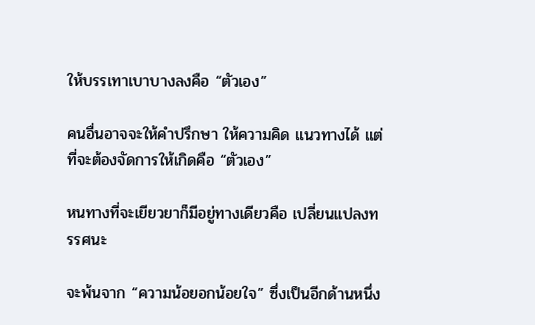ให้บรรเทาเบาบางลงคือ “ตัวเอง”

คนอื่นอาจจะให้คำปรึกษา ให้ความคิด แนวทางได้ แต่ที่จะต้องจัดการให้เกิดคือ “ตัวเอง”

หนทางที่จะเยียวยาก็มีอยู่ทางเดียวคือ เปลี่ยนแปลงทรรศนะ

จะพ้นจาก “ความน้อยอกน้อยใจ” ซึ่งเป็นอีกด้านหนึ่ง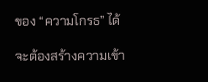ของ “ความโกรธ” ได้

จะต้องสร้างความเข้า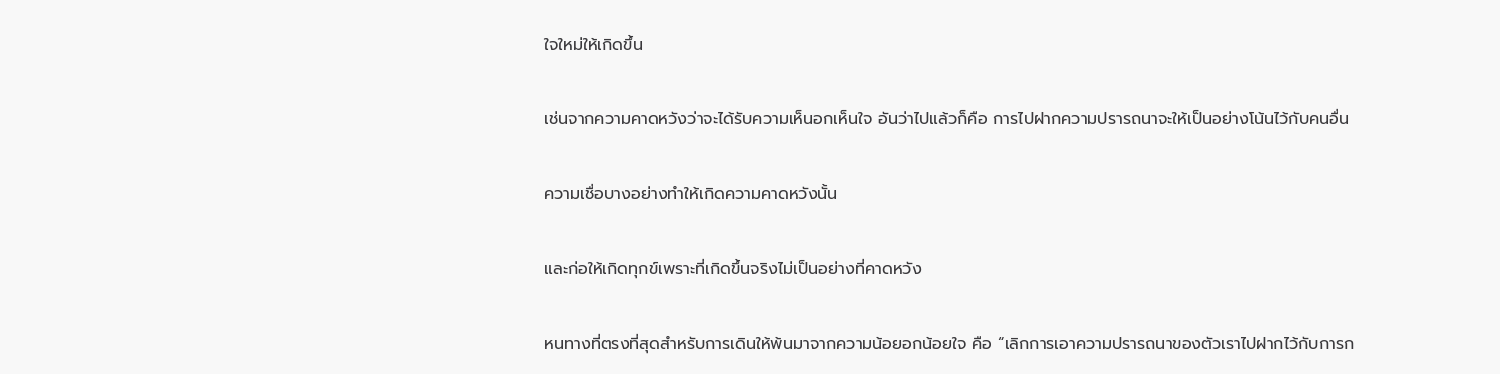ใจใหม่ให้เกิดขึ้น

เช่นจากความคาดหวังว่าจะได้รับความเห็นอกเห็นใจ อันว่าไปแล้วก็คือ การไปฝากความปรารถนาจะให้เป็นอย่างโน้นไว้กับคนอื่น

ความเชื่อบางอย่างทำให้เกิดความคาดหวังนั้น

และก่อให้เกิดทุกข์เพราะที่เกิดขึ้นจริงไม่เป็นอย่างที่คาดหวัง

หนทางที่ตรงที่สุดสำหรับการเดินให้พ้นมาจากความน้อยอกน้อยใจ คือ “เลิกการเอาความปรารถนาของตัวเราไปฝากไว้กับการก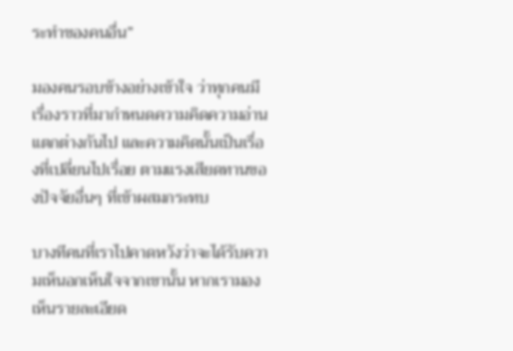ระทำของคนอื่น”

มองคนรอบข้างอย่างเข้าใจ ว่าทุกคนมีเรื่องราวที่มากำหนดความคิดความอ่านแตกต่างกันไป และความคิดนั้นเป็นเรื่องที่เปลี่ยนไปเรื่อย ตามแรงเสียดทานของปัจจัยอื่นๆ ที่เข้าผสมกระทบ

บางทีคนที่เราไปคาดหวังว่าจะได้รับความเห็นอกเห็นใจจากเขานั้น หากเรามองเห็นรายละเอียด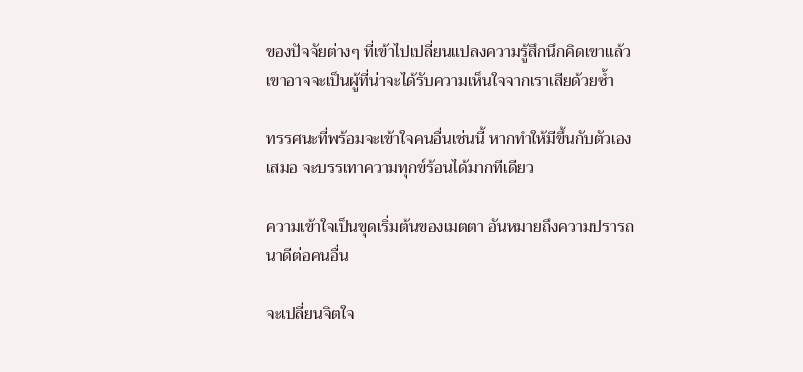ของปัจจัยต่างๆ ที่เข้าไปเปลี่ยนแปลงความรู้สึกนึกคิดเขาแล้ว เขาอาจจะเป็นผู้ที่น่าจะได้รับความเห็นใจจากเราเสียด้วยซ้ำ

ทรรศนะที่พร้อมจะเข้าใจคนอื่นเช่นนี้ หากทำให้มีขึ้นกับตัวเองเสมอ จะบรรเทาความทุกข์ร้อนได้มากทีเดียว

ความเข้าใจเป็นขุดเริ่มต้นของเมตตา อันหมายถึงความปรารถนาดีต่อคนอื่น

จะเปลี่ยนจิตใจ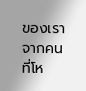ของเราจากคนที่โห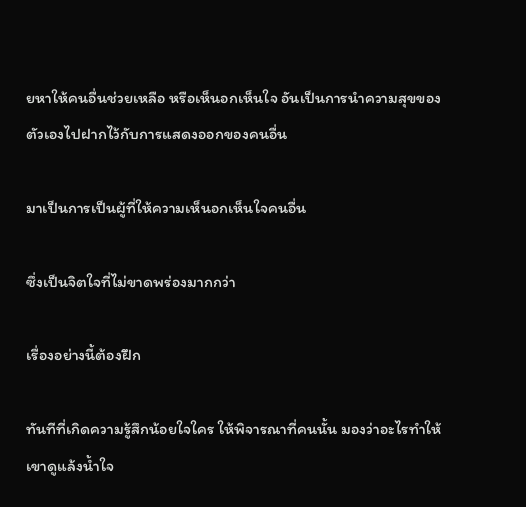ยหาให้คนอื่นช่วยเหลือ หรือเห็นอกเห็นใจ อันเป็นการนำความสุขของตัวเองไปฝากไว้กับการแสดงออกของคนอื่น

มาเป็นการเป็นผู้ที่ให้ความเห็นอกเห็นใจคนอื่น

ซึ่งเป็นจิตใจที่ไม่ขาดพร่องมากกว่า

เรื่องอย่างนี้ต้องฝึก

ทันทีที่เกิดความรู้สึกน้อยใจใคร ให้พิจารณาที่คนนั้น มองว่าอะไรทำให้เขาดูแล้งน้ำใจ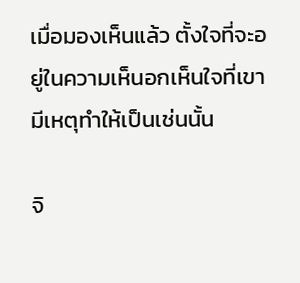เมื่อมองเห็นแล้ว ตั้งใจที่จะอยู่ในความเห็นอกเห็นใจที่เขามีเหตุทำให้เป็นเช่นนั้น

จิ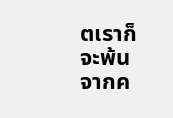ตเราก็จะพ้นจากค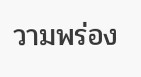วามพร่อง